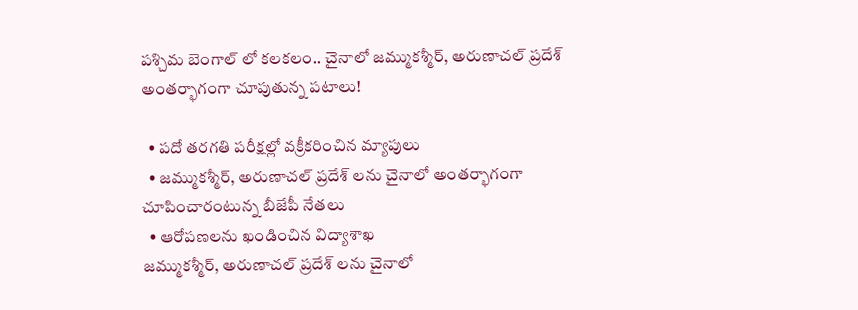పశ్చిమ బెంగాల్ లో కలకలం.. చైనాలో జమ్ముకశ్మీర్, అరుణాచల్ ప్రదేశ్ అంతర్భాగంగా చూపుతున్న పటాలు!

  • పదో తరగతి పరీక్షల్లో వక్రీకరించిన మ్యాపులు
  • జమ్ముకశ్మీర్, అరుణాచల్ ప్రదేశ్ లను చైనాలో అంతర్భాగంగా చూపించారంటున్న బీజేపీ నేతలు
  • ఆరోపణలను ఖండించిన విద్యాశాఖ
జమ్ముకశ్మీర్, అరుణాచల్ ప్రదేశ్ లను చైనాలో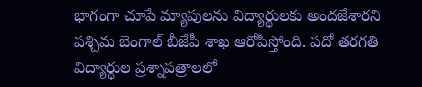భాగంగా చూపే మ్యాపులను విద్యార్థులకు అందజేశారని పశ్చిమ బెంగాల్ బీజేపీ శాఖ ఆరోపిస్తోంది. పదో తరగతి విద్యార్ధుల ప్రశ్నాపత్రాలలో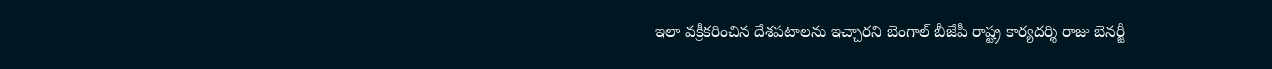ఇలా వక్రీకరించిన దేశపటాలను ఇచ్చారని బెంగాల్ బీజేపీ రాష్ట్ర కార్యదర్శి రాజు బెనర్జీ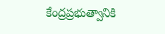కేంద్రప్రభుత్వానికి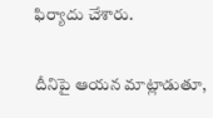ఫిర్యాదు చేశారు.

దీనిపై ఆయన మాట్లాడుతూ,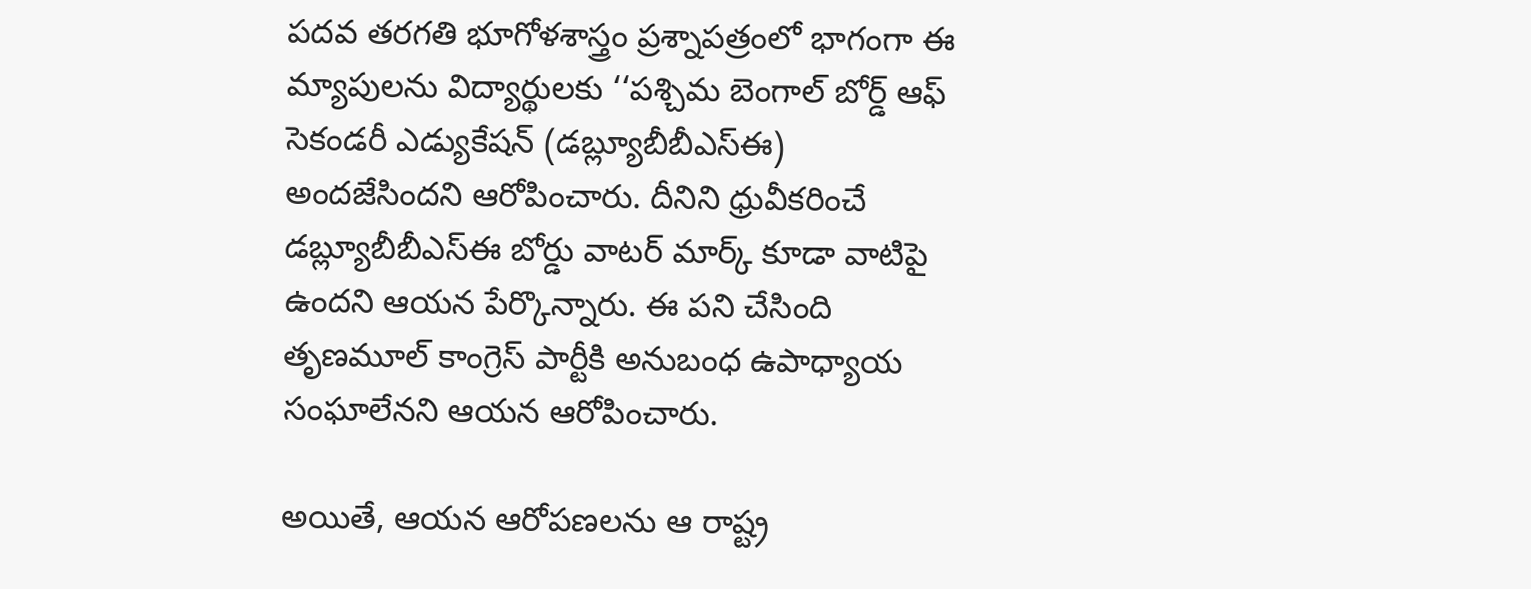పదవ తరగతి భూగోళశాస్త్రం ప్రశ్నాపత్రంలో భాగంగా ఈ మ్యాపులను విద్యార్థులకు ‘‘పశ్చిమ బెంగాల్ బోర్డ్ ఆఫ్ సెకండరీ ఎడ్యుకేషన్ (డబ్ల్యూబీబీఎస్ఈ) అందజేసిందని ఆరోపించారు. దీనిని ధ్రువీకరించే డబ్ల్యూబీబీఎస్ఈ బోర్డు వాటర్ మార్క్ కూడా వాటిపై ఉందని ఆయన పేర్కొన్నారు. ఈ పని చేసింది తృణమూల్ కాంగ్రెస్ పార్టీకి అనుబంధ ఉపాధ్యాయ సంఘాలేనని ఆయన ఆరోపించారు.

అయితే, ఆయన ఆరోపణలను ఆ రాష్ట్ర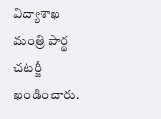విద్యాశాఖ మంత్రి పార్థ చటర్జీ ఖండించారు.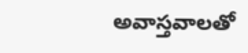అవాస్తవాలతో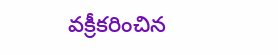వక్రీకరించిన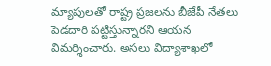మ్యాపులతో రాష్ట్ర ప్రజలను బీజేపీ నేతలు పెడదారి పట్టిస్తున్నారని ఆయన విమర్శించారు. అసలు విద్యాశాఖలో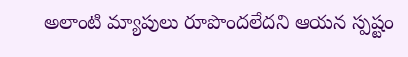అలాంటి మ్యాపులు రూపొందలేదని ఆయన స్పష్టం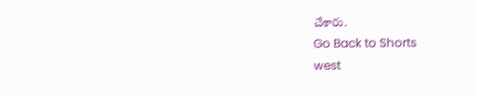చేశారు.
Go Back to Shorts
west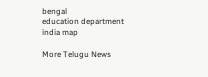bengal
education department
india map

More Telugu News